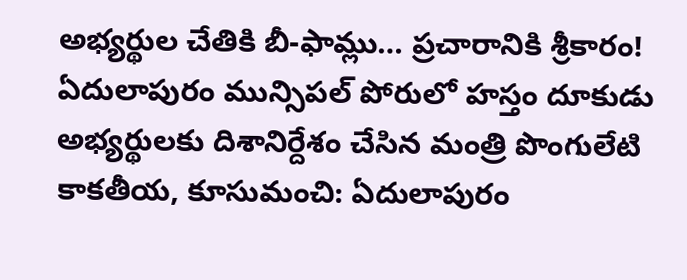అభ్యర్థుల చేతికి బీ-ఫామ్లు… ప్రచారానికి శ్రీకారం!
ఏదులాపురం మున్సిపల్ పోరులో హస్తం దూకుడు
అభ్యర్థులకు దిశానిర్దేశం చేసిన మంత్రి పొంగులేటి
కాకతీయ, కూసుమంచి: ఏదులాపురం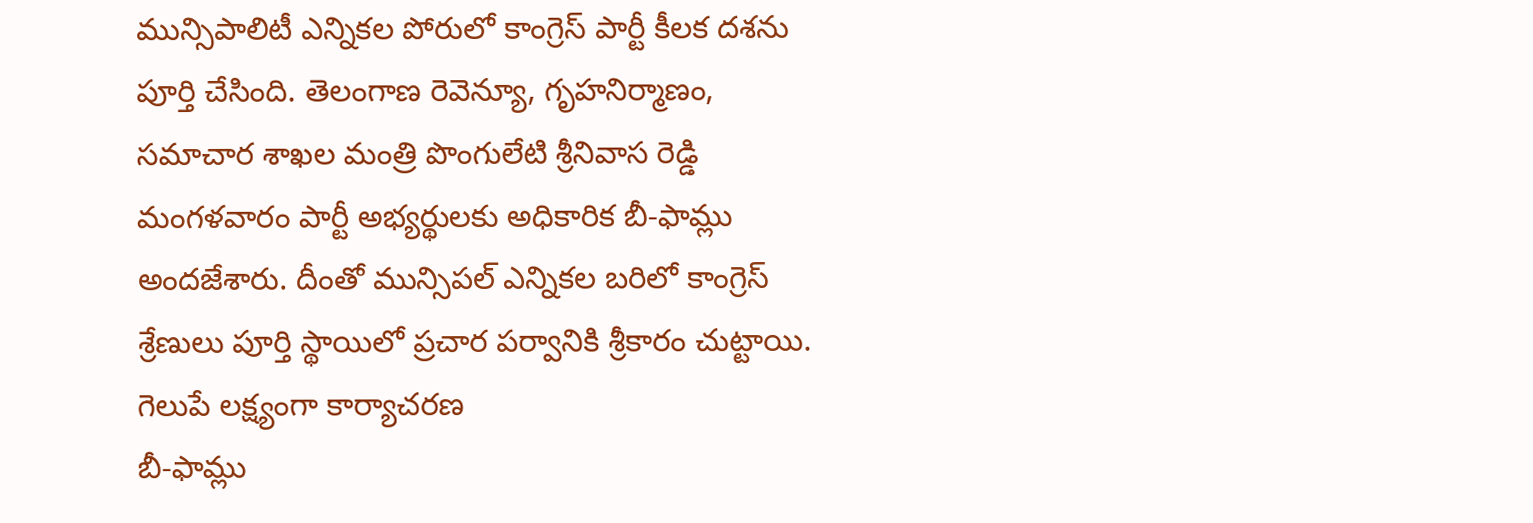మున్సిపాలిటీ ఎన్నికల పోరులో కాంగ్రెస్ పార్టీ కీలక దశను పూర్తి చేసింది. తెలంగాణ రెవెన్యూ, గృహనిర్మాణం, సమాచార శాఖల మంత్రి పొంగులేటి శ్రీనివాస రెడ్డి మంగళవారం పార్టీ అభ్యర్థులకు అధికారిక బీ-ఫామ్లు అందజేశారు. దీంతో మున్సిపల్ ఎన్నికల బరిలో కాంగ్రెస్ శ్రేణులు పూర్తి స్థాయిలో ప్రచార పర్వానికి శ్రీకారం చుట్టాయి.
గెలుపే లక్ష్యంగా కార్యాచరణ
బీ-ఫామ్లు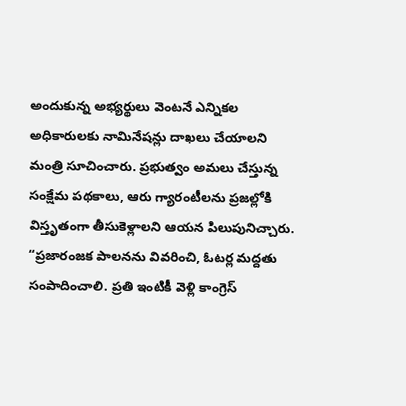అందుకున్న అభ్యర్థులు వెంటనే ఎన్నికల అధికారులకు నామినేషన్లు దాఖలు చేయాలని మంత్రి సూచించారు. ప్రభుత్వం అమలు చేస్తున్న సంక్షేమ పథకాలు, ఆరు గ్యారంటీలను ప్రజల్లోకి విస్తృతంగా తీసుకెళ్లాలని ఆయన పిలుపునిచ్చారు. “ప్రజారంజక పాలనను వివరించి, ఓటర్ల మద్దతు సంపాదించాలి. ప్రతి ఇంటికీ వెళ్లి కాంగ్రెస్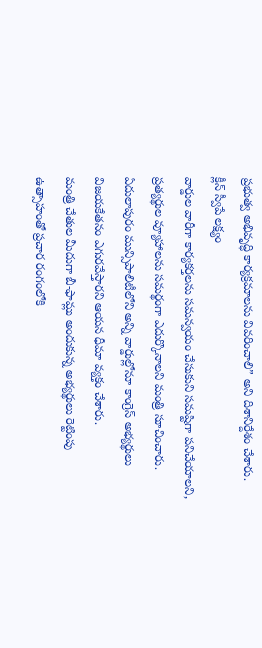ప్రభుత్వ అభివృద్ధి కార్యక్రమాలను వివరించాలి” అని దిశానిర్దేశం చేశారు.
క్లీన్ స్వీపే లక్ష్యం
వార్డుల వారీగా కార్యకర్తలను సమన్వయం చేసుకుని సమష్టిగా పనిచేయాలని, ప్రత్యర్థుల వ్యూహాలను సమర్థంగా ఎదుర్కొనాలని మంత్రి సూచించారు. ఏదులాపురం మున్సిపాలిటీలోని అన్ని వార్డుల్లోనూ కాంగ్రెస్ అభ్యర్థులు విజయకేతనం ఎగురవేస్తారని ఆయన ధీమా వ్యక్తం చేశారు.
మంత్రి చేతుల మీదుగా బీ-ఫామ్లు అందుకున్న అభ్యర్థులు రెట్టింపు ఉత్సాహంతో ప్రచార రంగంలోకి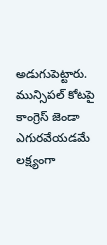అడుగుపెట్టారు. మున్సిపల్ కోటపై కాంగ్రెస్ జెండా ఎగురవేయడమే లక్ష్యంగా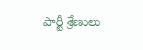పార్టీ శ్రేణులు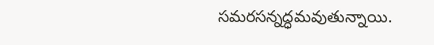సమరసన్నద్ధమవుతున్నాయి.